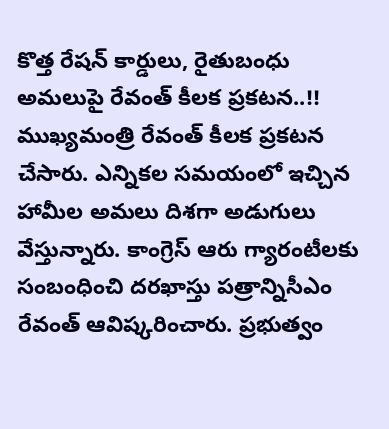కొత్త రేషన్ కార్డులు, రైతుబంధు అమలుపై రేవంత్ కీలక ప్రకటన..!!
ముఖ్యమంత్రి రేవంత్ కీలక ప్రకటన చేసారు. ఎన్నికల సమయంలో ఇచ్చిన హామీల అమలు దిశగా అడుగులు వేస్తున్నారు. కాంగ్రెస్ ఆరు గ్యారంటీలకు సంబంధించి దరఖాస్తు పత్రాన్నిసీఎం రేవంత్ ఆవిష్కరించారు. ప్రభుత్వం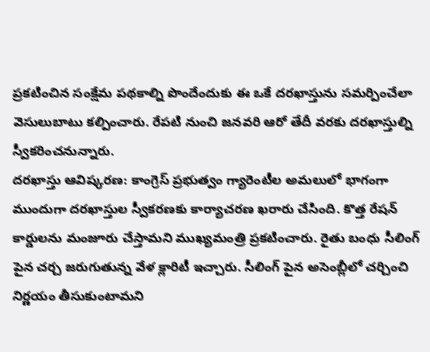ప్రకటించిన సంక్షేమ పథకాల్ని పొందేందుకు ఈ ఒకే దరఖాస్తును సమర్పించేలా వెసులుబాటు కల్పించారు. రేపటి నుంచి జనవరి ఆరో తేదీ వరకు దరఖాస్తుల్ని స్వీకరించనున్నారు.
దరఖాస్తు ఆవిష్కరణ: కాంగ్రెస్ ప్రభుత్వం గ్యారెంటీల అమలులో భాగంగా ముందుగా దరఖాస్తుల స్వీకరణకు కార్యాచరణ ఖరారు చేసింది. కొత్త రేషన్ కార్డులను మంజూరు చేస్తామని ముఖ్యమంత్రి ప్రకటించారు. రైతు బంధు సీలింగ్ పైన చర్చ జరుగుతున్న వేళ క్లారిటీ ఇచ్చారు. సీలింగ్ పైన అసెంబ్లీలో చర్చించి నిర్ణయం తీసుకుంటామని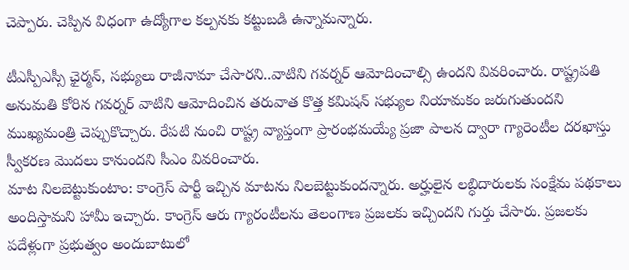చెప్పారు. చెప్పిన విధంగా ఉద్యోగాల కల్పనకు కట్టుబడి ఉన్నామన్నారు.

టీఎస్పీఎస్సీ ఛైర్మన్, సభ్యులు రాజీనామా చేసారని..వాటిని గవర్నర్ ఆమోదించాల్సి ఉందని వివరించారు. రాష్ట్రపతి అనుమతి కోరిన గవర్నర్ వాటిని ఆమోదించిన తరువాత కొత్త కమిషన్ సభ్యుల నియామకం జరుగుతుందని ముఖ్యమంత్రి చెప్పుకొచ్చారు. రేపటి నుంచి రాష్ట్ర వ్యాప్తంగా ప్రారంభమయ్యే ప్రజా పాలన ద్వారా గ్యారెంటీల దరఖాస్తు స్వీకరణ మొదలు కానుందని సీఎం వివరించారు.
మాట నిలబెట్టుకుంటాం: కాంగ్రెస్ పార్టీ ఇచ్చిన మాటను నిలబెట్టుకుందన్నారు. అర్హులైన లబ్ధిదారులకు సంక్షేమ పథకాలు అందిస్తామని హామీ ఇచ్చారు. కాంగ్రెస్ ఆరు గ్యారంటీలను తెలంగాణ ప్రజలకు ఇచ్చిందని గుర్తు చేసారు. ప్రజలకు పదేళ్లుగా ప్రభుత్వం అందుబాటులో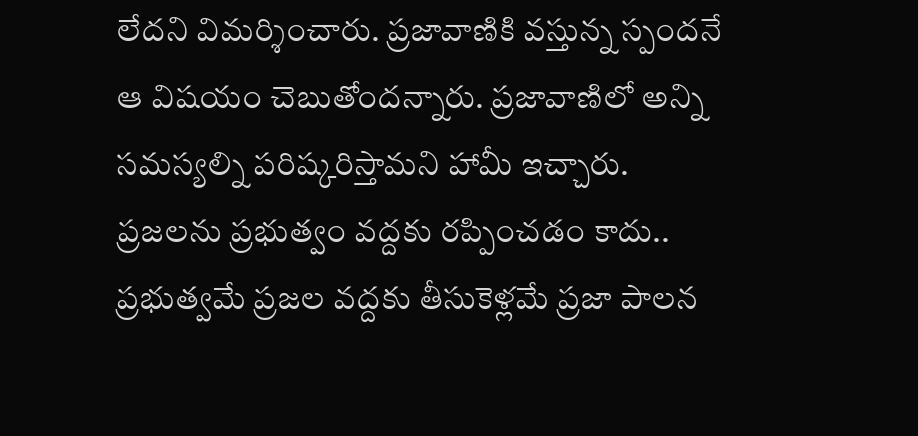లేదని విమర్శించారు. ప్రజావాణికి వస్తున్న స్పందనే ఆ విషయం చెబుతోందన్నారు. ప్రజావాణిలో అన్ని సమస్యల్ని పరిష్కరిస్తామని హామీ ఇచ్చారు.
ప్రజలను ప్రభుత్వం వద్దకు రప్పించడం కాదు.. ప్రభుత్వమే ప్రజల వద్దకు తీసుకెళ్లమే ప్రజా పాలన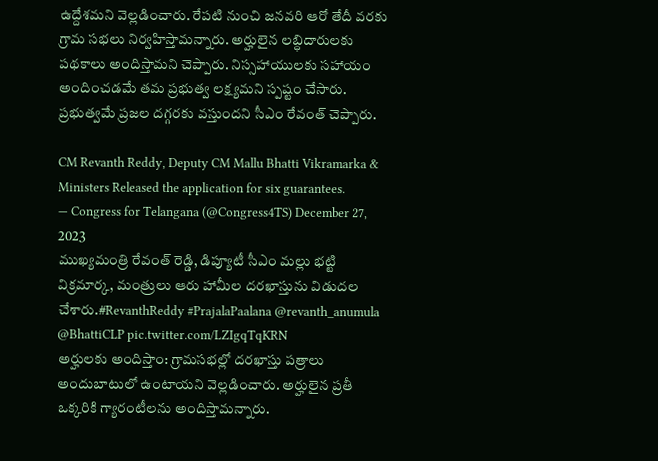ఉద్దేశమని వెల్లడించారు. రేపటి నుంచి జనవరి ఆరో తేదీ వరకు గ్రామ సభలు నిర్వహిస్తామన్నారు. అర్హులైన లబ్ధిదారులకు పథకాలు అందిస్తామని చెప్పారు. నిస్సహాయులకు సహాయం అందించడమే తమ ప్రభుత్వ లక్ష్యమని స్పష్టం చేసారు. ప్రభుత్వమే ప్రజల దగ్గరకు వస్తుందని సీఎం రేవంత్ చెప్పారు.

CM Revanth Reddy, Deputy CM Mallu Bhatti Vikramarka & Ministers Released the application for six guarantees.
— Congress for Telangana (@Congress4TS) December 27, 2023
ముఖ్యమంత్రి రేవంత్ రెడ్డి, డిప్యూటీ సీఎం మల్లు భట్టి విక్రమార్క, మంత్రులు ఆరు హామీల దరఖాస్తును విడుదల చేశారు.#RevanthReddy #PrajalaPaalana @revanth_anumula @BhattiCLP pic.twitter.com/LZIgqTqKRN
అర్హులకు అందిస్తాం: గ్రామసభల్లో దరఖాస్తు పత్రాలు అందుబాటులో ఉంటాయని వెల్లడించారు. అర్హులైన ప్రతీ ఒక్కరికి గ్యారంటీలను అందిస్తామన్నారు.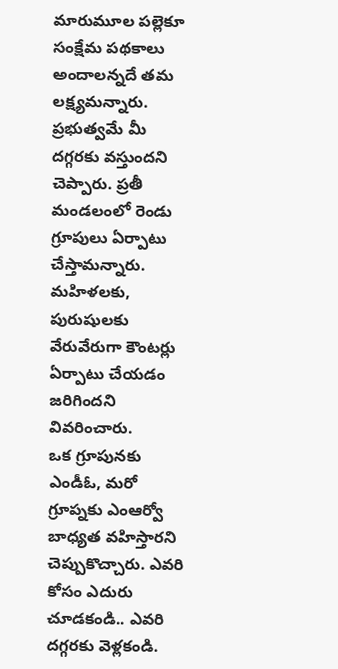మారుమూల పల్లెకూ సంక్షేమ పథకాలు అందాలన్నదే తమ లక్ష్యమన్నారు. ప్రభుత్వమే మీ దగ్గరకు వస్తుందని చెప్పారు. ప్రతీ మండలంలో రెండు గ్రూపులు ఏర్పాటు చేస్తామన్నారు. మహిళలకు, పురుషులకు వేరువేరుగా కౌంటర్లు ఏర్పాటు చేయడం జరిగిందని వివరించారు.
ఒక గ్రూపునకు ఎండీఓ, మరో గ్రూప్నకు ఎంఆర్వో బాధ్యత వహిస్తారని చెప్పుకొచ్చారు. ఎవరి కోసం ఎదురు చూడకండి.. ఎవరి దగ్గరకు వెళ్లకండి.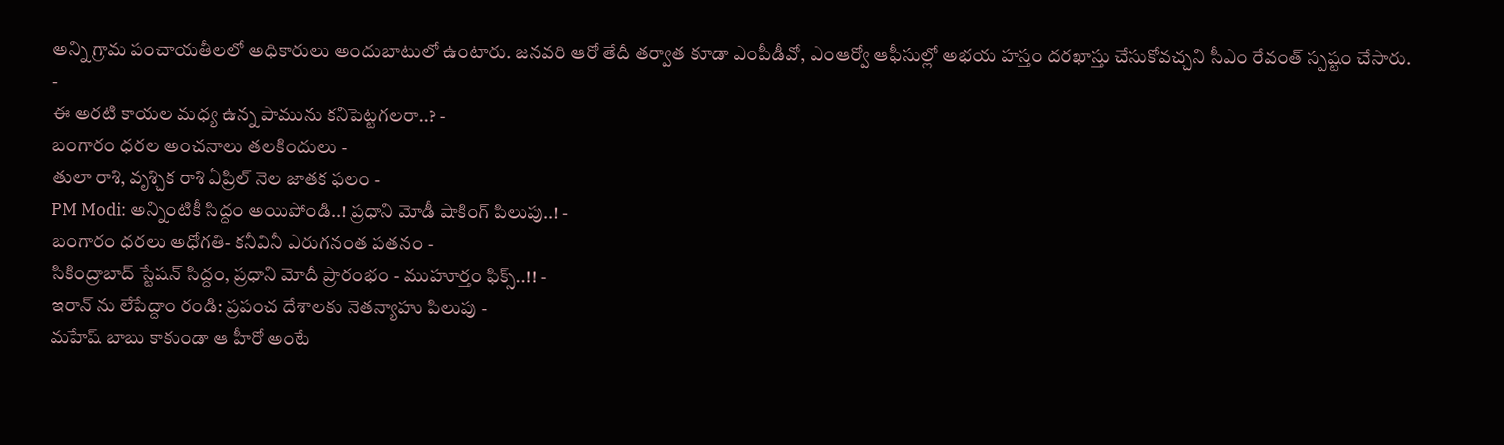అన్ని గ్రామ పంచాయతీలలో అధికారులు అందుబాటులో ఉంటారు. జనవరి ఆరో తేదీ తర్వాత కూడా ఎంపీడీవో, ఎంఆర్వో ఆఫీసుల్లో అభయ హస్తం దరఖాస్తు చేసుకోవచ్చని సీఎం రేవంత్ స్పష్టం చేసారు.
-
ఈ అరటి కాయల మధ్య ఉన్న పామును కనిపెట్టగలరా..? -
బంగారం ధరల అంచనాలు తలకిందులు -
తులా రాశి, వృశ్చిక రాశి ఏప్రిల్ నెల జాతక ఫలం -
PM Modi: అన్నింటికీ సిద్దం అయిపోండి..! ప్రధాని మోడీ షాకింగ్ పిలుపు..! -
బంగారం ధరలు అధోగతి- కనీవినీ ఎరుగనంత పతనం -
సికింద్రాబాద్ స్టేషన్ సిద్దం, ప్రధాని మోదీ ప్రారంభం - ముహూర్తం ఫిక్స్..!! -
ఇరాన్ ను లేపేద్దాం రండి: ప్రపంచ దేశాలకు నెతన్యాహు పిలుపు -
మహేష్ బాబు కాకుండా ఆ హీరో అంటే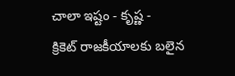చాలా ఇష్టం - కృష్ణ -
క్రికెట్ రాజకీయాలకు బలైన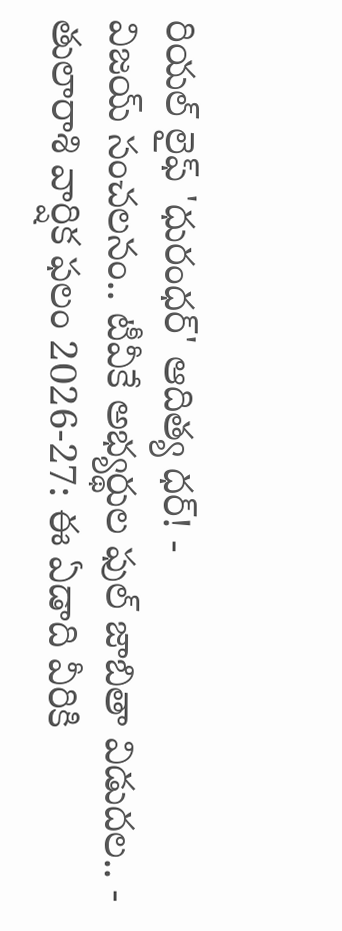రియల్ లైఫ్ 'ధురంధర్' ఆదిత్య ధర్! -
విజయ్ సంచలనం.. టీవీకే అభ్యర్థుల ఫుల్ జాబితా విడుదల.. -
తులారాశి వార్షిక ఫలం 2026-27: ఈ ఏడాది వీరికి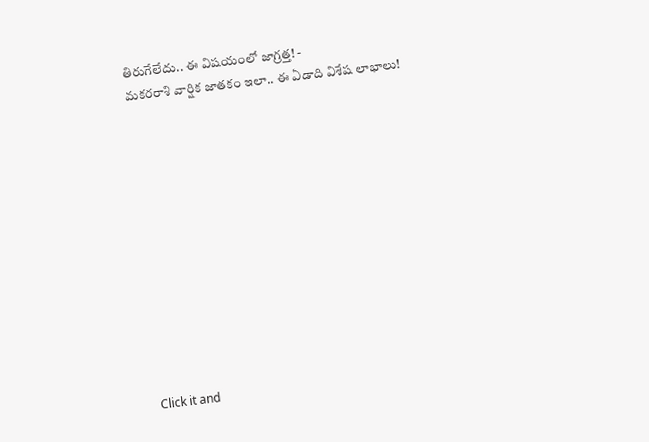తిరుగేలేదు.. ఈ విషయంలో జాగ్రత్త! -
మకరరాశి వార్షిక జాతకం ఇలా.. ఈ ఏడాది విశేష లాభాలు!












Click it and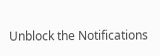Unblock the Notifications